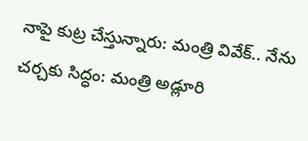నాపై కుట్ర చేస్తున్నారు: మంత్రి వివేక్.. నేను చర్చకు సిద్ధం: మంత్రి అడ్లూరి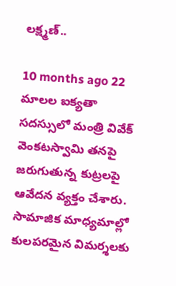లక్ష్మణ్..

10 months ago 22
మాలల ఐక్యతా సదస్సులో మంత్రి వివేక్ వెంకటస్వామి తనపై జరుగుతున్న కుట్రలపై ఆవేదన వ్యక్తం చేశారు. సామాజిక మాధ్యమాల్లో కులపరమైన విమర్శలకు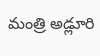మంత్రి అడ్లూరి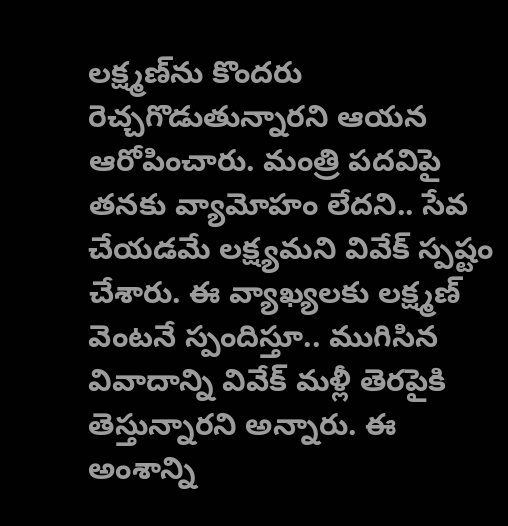లక్ష్మణ్‌ను కొందరు రెచ్చగొడుతున్నారని ఆయన ఆరోపించారు. మంత్రి పదవిపై తనకు వ్యామోహం లేదని.. సేవ చేయడమే లక్ష్యమని వివేక్ స్పష్టం చేశారు. ఈ వ్యాఖ్యలకు లక్ష్మణ్ వెంటనే స్పందిస్తూ.. ముగిసిన వివాదాన్ని వివేక్ మళ్లీ తెరపైకి తెస్తున్నారని అన్నారు. ఈ అంశాన్ని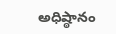అధిష్ఠానం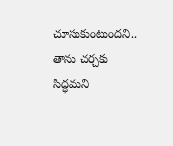చూసుకుంటుందని.. తాను చర్చకు సిద్ధమని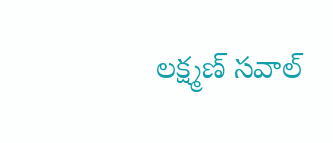లక్ష్మణ్ సవాల్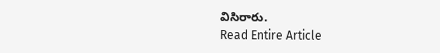విసిరారు.
Read Entire Article